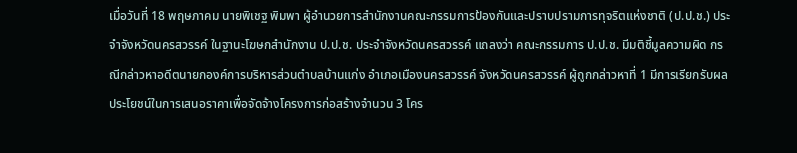เมื่อวันที่ 18 พฤษภาคม นายพิเชฐ พิมพา ผู้อำนวยการสำนักงานคณะกรรมการป้องกันและปราบปรามการทุจริตแห่งชาติ (ป.ป.ช.) ประจำจังหวัดนครสวรรค์ ในฐานะโฆษกสำนักงาน ป.ป.ช. ประจำจังหวัดนครสวรรค์ แถลงว่า คณะกรรมการ ป.ป.ช. มีมติชี้มูลความผิด กรณีกล่าวหาอดีตนายกองค์การบริหารส่วนตำบลบ้านแก่ง อำเภอเมืองนครสวรรค์ จังหวัดนครสวรรค์ ผู้ถูกกล่าวหาที่ 1 มีการเรียกรับผลประโยชน์ในการเสนอราคาเพื่อจัดจ้างโครงการก่อสร้างจำนวน 3 โคร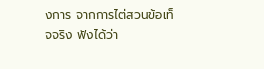งการ จากการไต่สวนข้อเท็จจริง ฟังได้ว่า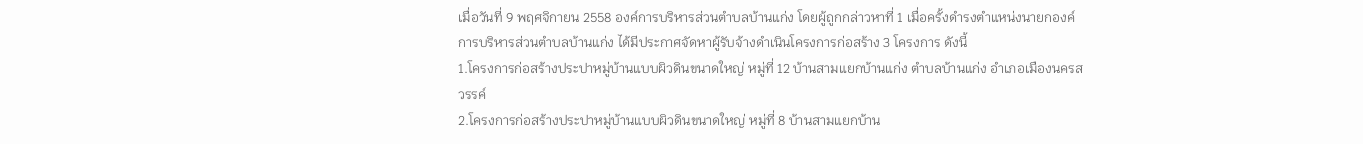เมื่อวันที่ 9 พฤศจิกายน 2558 องค์การบริหารส่วนตำบลบ้านแก่ง โดยผู้ถูกกล่าวหาที่ 1 เมื่อครั้งดำรงตำแหน่งนายกองค์การบริหารส่วนตำบลบ้านแก่ง ได้มีประกาศจัดหาผู้รับจ้างดำเนินโครงการก่อสร้าง 3 โครงการ ดังนี้
1.โครงการก่อสร้างประปาหมู่บ้านแบบผิวดินขนาดใหญ่ หมู่ที่ 12 บ้านสามแยกบ้านแก่ง ตำบลบ้านแก่ง อำเภอเมืองนครสวรรค์
2.โครงการก่อสร้างประปาหมู่บ้านแบบผิวดินขนาดใหญ่ หมู่ที่ 8 บ้านสามแยกบ้าน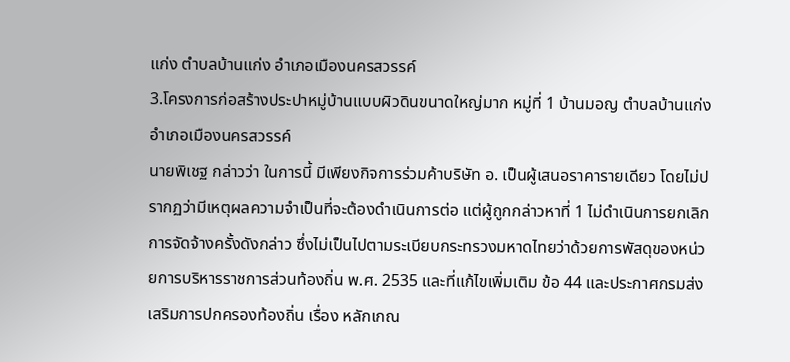แก่ง ตำบลบ้านแก่ง อำเภอเมืองนครสวรรค์
3.โครงการก่อสร้างประปาหมู่บ้านแบบผิวดินขนาดใหญ่มาก หมู่ที่ 1 บ้านมอญ ตำบลบ้านแก่ง อำเภอเมืองนครสวรรค์
นายพิเชฐ กล่าวว่า ในการนี้ มีเพียงกิจการร่วมค้าบริษัท อ. เป็นผู้เสนอราคารายเดียว โดยไม่ปรากฏว่ามีเหตุผลความจำเป็นที่จะต้องดำเนินการต่อ แต่ผู้ถูกกล่าวหาที่ 1 ไม่ดำเนินการยกเลิกการจัดจ้างครั้งดังกล่าว ซึ่งไม่เป็นไปตามระเบียบกระทรวงมหาดไทยว่าด้วยการพัสดุของหน่วยการบริหารราชการส่วนท้องถิ่น พ.ศ. 2535 และที่แก้ไขเพิ่มเติม ข้อ 44 และประกาศกรมส่งเสริมการปกครองท้องถิ่น เรื่อง หลักเกณ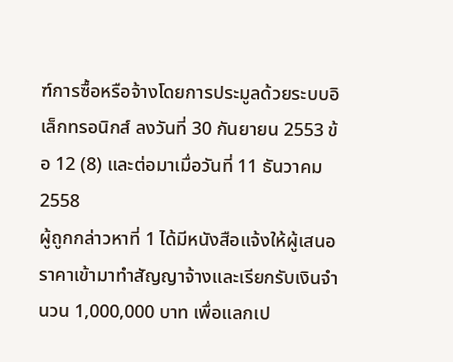ฑ์การซื้อหรือจ้างโดยการประมูลด้วยระบบอิเล็กทรอนิกส์ ลงวันที่ 30 กันยายน 2553 ข้อ 12 (8) และต่อมาเมื่อวันที่ 11 ธันวาคม 2558
ผู้ถูกกล่าวหาที่ 1 ได้มีหนังสือแจ้งให้ผู้เสนอราคาเข้ามาทำสัญญาจ้างและเรียกรับเงินจำนวน 1,000,000 บาท เพื่อแลกเป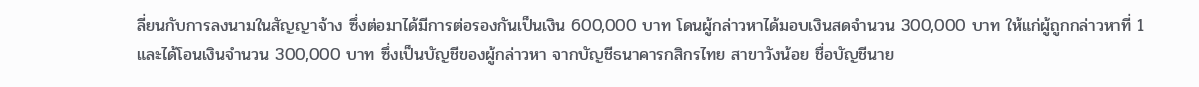ลี่ยนกับการลงนามในสัญญาจ้าง ซึ่งต่อมาได้มีการต่อรองกันเป็นเงิน 600,000 บาท โดนผู้กล่าวหาได้มอบเงินสดจำนวน 300,000 บาท ให้แก่ผู้ถูกกล่าวหาที่ 1 และได้โอนเงินจำนวน 300,000 บาท ซึ่งเป็นบัญชีของผู้กล่าวหา จากบัญชีธนาคารกสิกรไทย สาขาวังน้อย ชื่อบัญชีนาย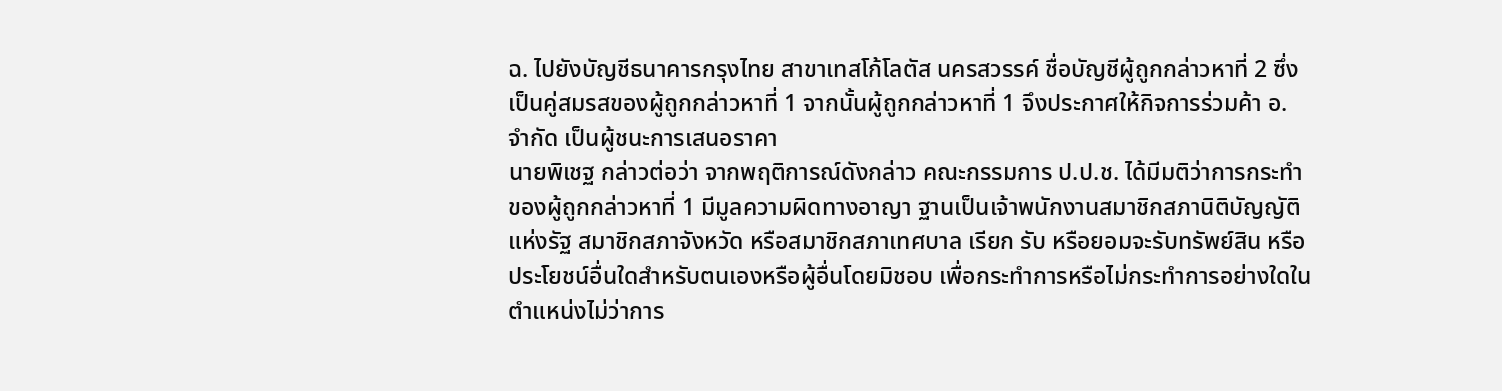ฉ. ไปยังบัญชีธนาคารกรุงไทย สาขาเทสโก้โลตัส นครสวรรค์ ชื่อบัญชีผู้ถูกกล่าวหาที่ 2 ซึ่งเป็นคู่สมรสของผู้ถูกกล่าวหาที่ 1 จากนั้นผู้ถูกกล่าวหาที่ 1 จึงประกาศให้กิจการร่วมค้า อ. จำกัด เป็นผู้ชนะการเสนอราคา
นายพิเชฐ กล่าวต่อว่า จากพฤติการณ์ดังกล่าว คณะกรรมการ ป.ป.ช. ได้มีมติว่าการกระทำของผู้ถูกกล่าวหาที่ 1 มีมูลความผิดทางอาญา ฐานเป็นเจ้าพนักงานสมาชิกสภานิติบัญญัติแห่งรัฐ สมาชิกสภาจังหวัด หรือสมาชิกสภาเทศบาล เรียก รับ หรือยอมจะรับทรัพย์สิน หรือประโยชน์อื่นใดสำหรับตนเองหรือผู้อื่นโดยมิชอบ เพื่อกระทำการหรือไม่กระทำการอย่างใดในตำแหน่งไม่ว่าการ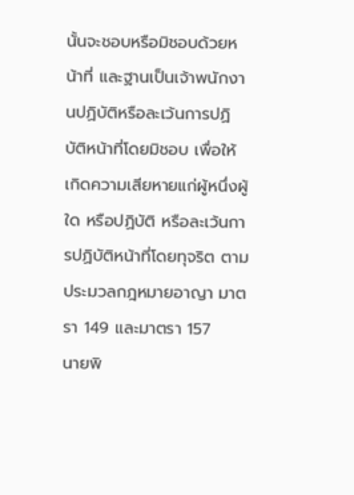นั้นจะชอบหรือมิชอบด้วยหน้าที่ และฐานเป็นเจ้าพนักงานปฏิบัติหรือละเว้นการปฏิบัติหน้าที่โดยมิชอบ เพื่อให้เกิดความเสียหายแก่ผู้หนึ่งผู้ใด หรือปฏิบัติ หรือละเว้นการปฏิบัติหน้าที่โดยทุจริต ตามประมวลกฎหมายอาญา มาตรา 149 และมาตรา 157
นายพิ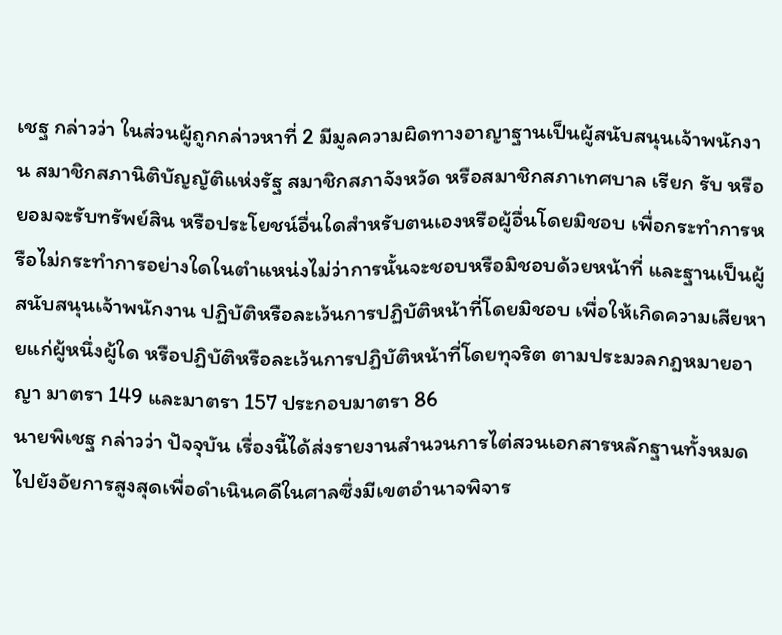เชฐ กล่าวว่า ในส่วนผู้ถูกกล่าวหาที่ 2 มีมูลความผิดทางอาญาฐานเป็นผู้สนับสนุนเจ้าพนักงาน สมาชิกสภานิติบัญญัติแห่งรัฐ สมาชิกสภาจังหวัด หรือสมาชิกสภาเทศบาล เรียก รับ หรือยอมจะรับทรัพย์สิน หรือประโยชน์อื่นใดสำหรับตนเองหรือผู้อื่นโดยมิชอบ เพื่อกระทำการหรือไม่กระทำการอย่างใดในตำแหน่งไม่ว่าการนั้นจะชอบหรือมิชอบด้วยหน้าที่ และฐานเป็นผู้สนับสนุนเจ้าพนักงาน ปฏิบัติหรือละเว้นการปฏิบัติหน้าที่โดยมิชอบ เพื่อให้เกิดความเสียหายแก่ผู้หนึ่งผู้ใด หรือปฏิบัติหรือละเว้นการปฏิบัติหน้าที่โดยทุจริต ตามประมวลกฎหมายอาญา มาตรา 149 และมาตรา 157 ประกอบมาตรา 86
นายพิเชฐ กล่าวว่า ปัจจุบัน เรื่องนี้ได้ส่งรายงานสำนวนการไต่สวนเอกสารหลักฐานทั้งหมดไปยังอัยการสูงสุดเพื่อดำเนินคดีในศาลซึ่งมีเขตอำนาจพิจาร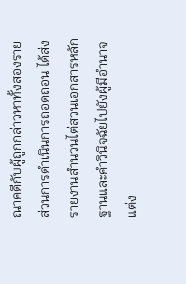ณาคดีกับผู้ถูกกล่าวหาทั้งสองราย
ส่วนการดำเนินการถอดถอน ได้ส่งรายงานสำนวนไต่สวนเอกสารหลักฐานและคำวินิจฉัยไปยังผู้มีอำนาจแต่ง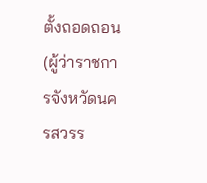ตั้งถอดถอน (ผู้ว่าราชการจังหวัดนครสวรร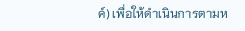ค์) เพื่อให้ดำเนินการตามห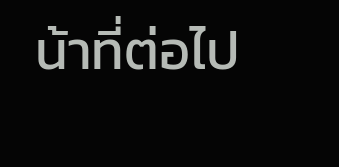น้าที่ต่อไป